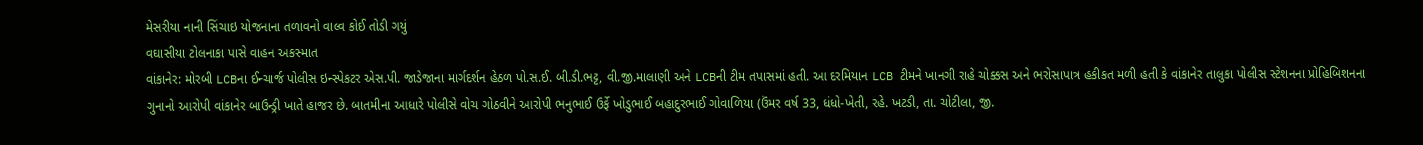મેસરીયા નાની સિંચાઇ યોજનાના તળાવનો વાલ્વ કોઈ તોડી ગયું
વઘાસીયા ટોલનાકા પાસે વાહન અકસ્માત
વાંકાનેર: મોરબી LCBના ઈન્ચાર્જ પોલીસ ઇન્સ્પેકટર એસ.પી. જાડેજાના માર્ગદર્શન હેઠળ પો.સ.ઈ. બી.ડી.ભટ્ટ, વી.જી.માલાણી અને LCBની ટીમ તપાસમાં હતી. આ દરમિયાન LCB ટીમને ખાનગી રાહે ચોક્કસ અને ભરોસાપાત્ર હકીકત મળી હતી કે વાંકાનેર તાલુકા પોલીસ સ્ટેશનના પ્રોહિબિશનના ગુનાનો આરોપી વાંકાનેર બાઉન્ડ્રી ખાતે હાજર છે. બાતમીના આધારે પોલીસે વોચ ગોઠવીને આરોપી ભનુભાઈ ઉર્ફે ખોડુભાઈ બહાદુરભાઈ ગોવાળિયા (ઉંમર વર્ષ 33, ધંધો-ખેતી, રહે. ખટડી, તા. ચોટીલા, જી.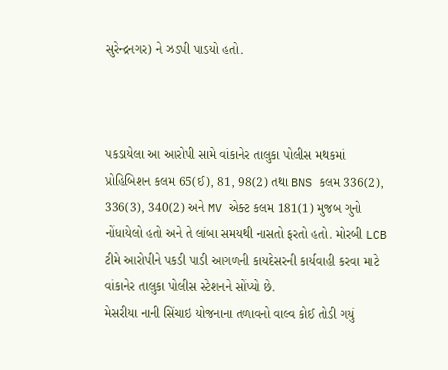સુરેન્દ્રનગર) ને ઝડપી પાડયો હતો.



પકડાયેલા આ આરોપી સામે વાંકાનેર તાલુકા પોલીસ મથકમાં પ્રોહિબિશન કલમ 65(ઈ), 81, 98(2) તથા BNS કલમ 336(2), 336(3), 340(2) અને MV એક્ટ કલમ 181(1) મુજબ ગુનો નોંધાયેલો હતો અને તે લાંબા સમયથી નાસતો ફરતો હતો. મોરબી LCB ટીમે આરોપીને પકડી પાડી આગળની કાયદેસરની કાર્યવાહી કરવા માટે વાંકાનેર તાલુકા પોલીસ સ્ટેશનને સોંપ્યો છે.
મેસરીયા નાની સિંચાઇ યોજનાના તળાવનો વાલ્વ કોઈ તોડી ગયું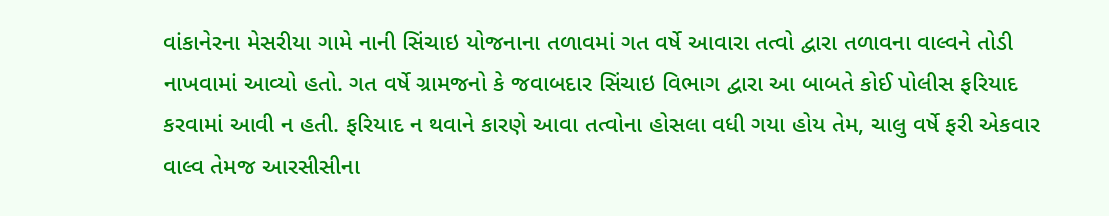વાંકાનેરના મેસરીયા ગામે નાની સિંચાઇ યોજનાના તળાવમાં ગત વર્ષે આવારા તત્વો દ્વારા તળાવના વાલ્વને તોડી નાખવામાં આવ્યો હતો. ગત વર્ષે ગ્રામજનો કે જવાબદાર સિંચાઇ વિભાગ દ્વારા આ બાબતે કોઈ પોલીસ ફરિયાદ કરવામાં આવી ન હતી. ફરિયાદ ન થવાને કારણે આવા તત્વોના હોસલા વધી ગયા હોય તેમ, ચાલુ વર્ષે ફરી એકવાર વાલ્વ તેમજ આરસીસીના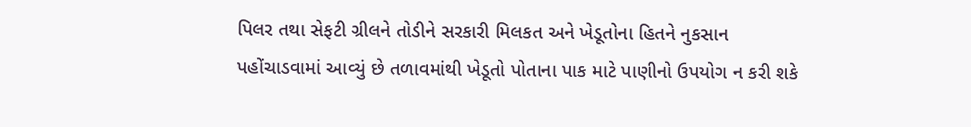પિલર તથા સેફટી ગ્રીલને તોડીને સરકારી મિલકત અને ખેડૂતોના હિતને નુકસાન પહોંચાડવામાં આવ્યું છે તળાવમાંથી ખેડૂતો પોતાના પાક માટે પાણીનો ઉપયોગ ન કરી શકે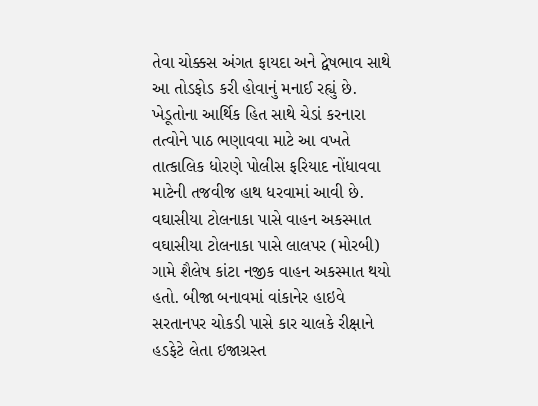તેવા ચોક્કસ અંગત ફાયદા અને દ્વેષભાવ સાથે આ તોડફોડ કરી હોવાનું મનાઈ રહ્યું છે. ખેડૂતોના આર્થિક હિત સાથે ચેડાં કરનારા તત્વોને પાઠ ભણાવવા માટે આ વખતે તાત્કાલિક ધોરણે પોલીસ ફરિયાદ નોંધાવવા માટેની તજવીજ હાથ ધરવામાં આવી છે.
વઘાસીયા ટોલનાકા પાસે વાહન અકસ્માત
વઘાસીયા ટોલનાકા પાસે લાલપર (મોરબી) ગામે શૈલેષ કાંટા નજીક વાહન અકસ્માત થયો હતો. બીજા બનાવમાં વાંકાનેર હાઇવે સરતાનપર ચોકડી પાસે કાર ચાલકે રીક્ષાને હડફેટે લેતા ઇજાગ્રસ્ત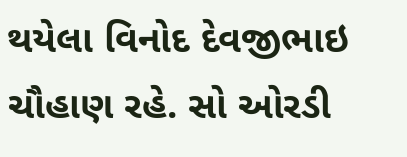થયેલા વિનોદ દેવજીભાઇ ચૌહાણ રહે. સો ઓરડી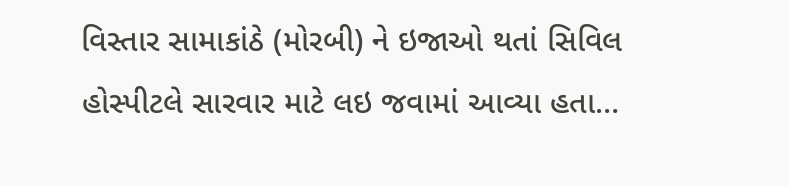વિસ્તાર સામાકાંઠે (મોરબી) ને ઇજાઓ થતાં સિવિલ હોસ્પીટલે સારવાર માટે લઇ જવામાં આવ્યા હતા…